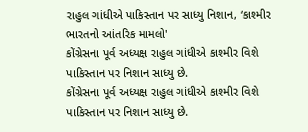રાહુલ ગાંધીએ પાકિસ્તાન પર સાધ્યુ નિશાન, ‘કાશ્મીર ભારતનો આંતરિક મામલો'
કોંગ્રેસના પૂર્વ અધ્યક્ષ રાહુલ ગાંધીએ કાશ્મીર વિશે પાકિસ્તાન પર નિશાન સાધ્યુ છે.
કોંગ્રેસના પૂર્વ અધ્યક્ષ રાહુલ ગાંધીએ કાશ્મીર વિશે પાકિસ્તાન પર નિશાન સાધ્યુ છે.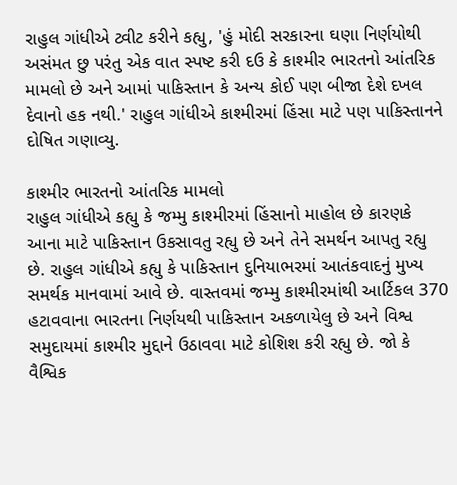રાહુલ ગાંધીએ ટ્વીટ કરીને કહ્યુ, 'હું મોદી સરકારના ઘણા નિર્ણયોથી અસંમત છુ પરંતુ એક વાત સ્પષ્ટ કરી દઉ કે કાશ્મીર ભારતનો આંતરિક મામલો છે અને આમાં પાકિસ્તાન કે અન્ય કોઈ પણ બીજા દેશે દખલ દેવાનો હક નથી.' રાહુલ ગાંધીએ કાશ્મીરમાં હિંસા માટે પણ પાકિસ્તાનને દોષિત ગણાવ્યુ.

કાશ્મીર ભારતનો આંતરિક મામલો
રાહુલ ગાંધીએ કહ્યુ કે જમ્મુ કાશ્મીરમાં હિંસાનો માહોલ છે કારણકે આના માટે પાકિસ્તાન ઉકસાવતુ રહ્યુ છે અને તેને સમર્થન આપતુ રહ્યુ છે. રાહુલ ગાંધીએ કહ્યુ કે પાકિસ્તાન દુનિયાભરમાં આતંકવાદનું મુખ્ય સમર્થક માનવામાં આવે છે. વાસ્તવમાં જમ્મુ કાશ્મીરમાંથી આર્ટિકલ 370 હટાવવાના ભારતના નિર્ણયથી પાકિસ્તાન અકળાયેલુ છે અને વિશ્વ સમુદાયમાં કાશ્મીર મુદ્દાને ઉઠાવવા માટે કોશિશ કરી રહ્યુ છે. જો કે વૈશ્વિક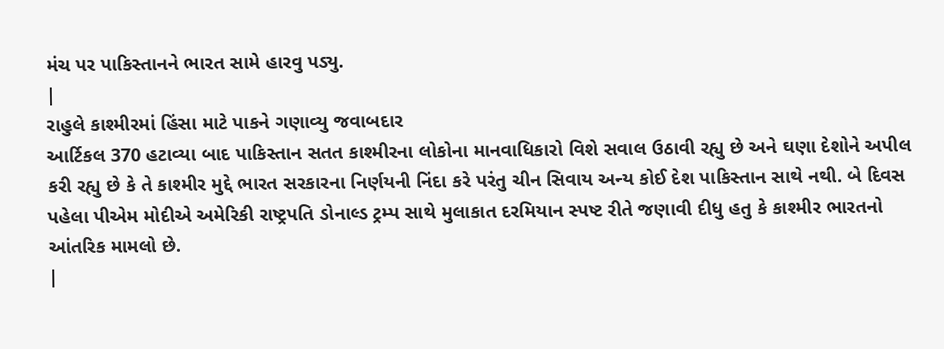મંચ પર પાકિસ્તાનને ભારત સામે હારવુ પડ્યુ.
|
રાહુલે કાશ્મીરમાં હિંસા માટે પાકને ગણાવ્યુ જવાબદાર
આર્ટિકલ 370 હટાવ્યા બાદ પાકિસ્તાન સતત કાશ્મીરના લોકોના માનવાધિકારો વિશે સવાલ ઉઠાવી રહ્યુ છે અને ઘણા દેશોને અપીલ કરી રહ્યુ છે કે તે કાશ્મીર મુદ્દે ભારત સરકારના નિર્ણયની નિંદા કરે પરંતુ ચીન સિવાય અન્ય કોઈ દેશ પાકિસ્તાન સાથે નથી. બે દિવસ પહેલા પીએમ મોદીએ અમેરિકી રાષ્ટ્રપતિ ડોનાલ્ડ ટ્રમ્પ સાથે મુલાકાત દરમિયાન સ્પષ્ટ રીતે જણાવી દીધુ હતુ કે કાશ્મીર ભારતનો આંતરિક મામલો છે.
|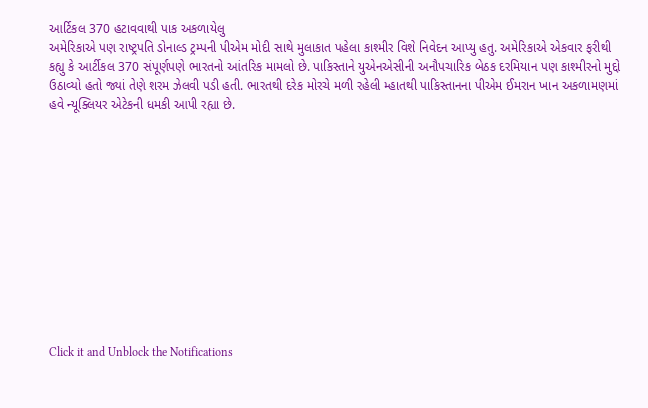આર્ટિકલ 370 હટાવવાથી પાક અકળાયેલુ
અમેરિકાએ પણ રાષ્ટ્રપતિ ડોનાલ્ડ ટ્રમ્પની પીએમ મોદી સાથે મુલાકાત પહેલા કાશ્મીર વિશે નિવેદન આપ્યુ હતુ. અમેરિકાએ એકવાર ફરીથી કહ્યુ કે આર્ટીકલ 370 સંપૂર્ણપણે ભારતનો આંતરિક મામલો છે. પાકિસ્તાને યુએનએસીની અનૌપચારિક બેઠક દરમિયાન પણ કાશ્મીરનો મુદ્દો ઉઠાવ્યો હતો જ્યાં તેણે શરમ ઝેલવી પડી હતી. ભારતથી દરેક મોરચે મળી રહેલી મ્હાતથી પાકિસ્તાનના પીએમ ઈમરાન ખાન અકળામણમાં હવે ન્યૂક્લિયર એટેકની ધમકી આપી રહ્યા છે.












Click it and Unblock the Notifications